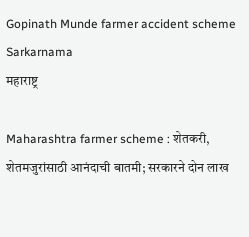Gopinath Munde farmer accident scheme Sarkarnama
महाराष्ट्र

Maharashtra farmer scheme : शेतकरी, शेतमजुरांसाठी आनंदाची बातमी; सरकारने दोन लाख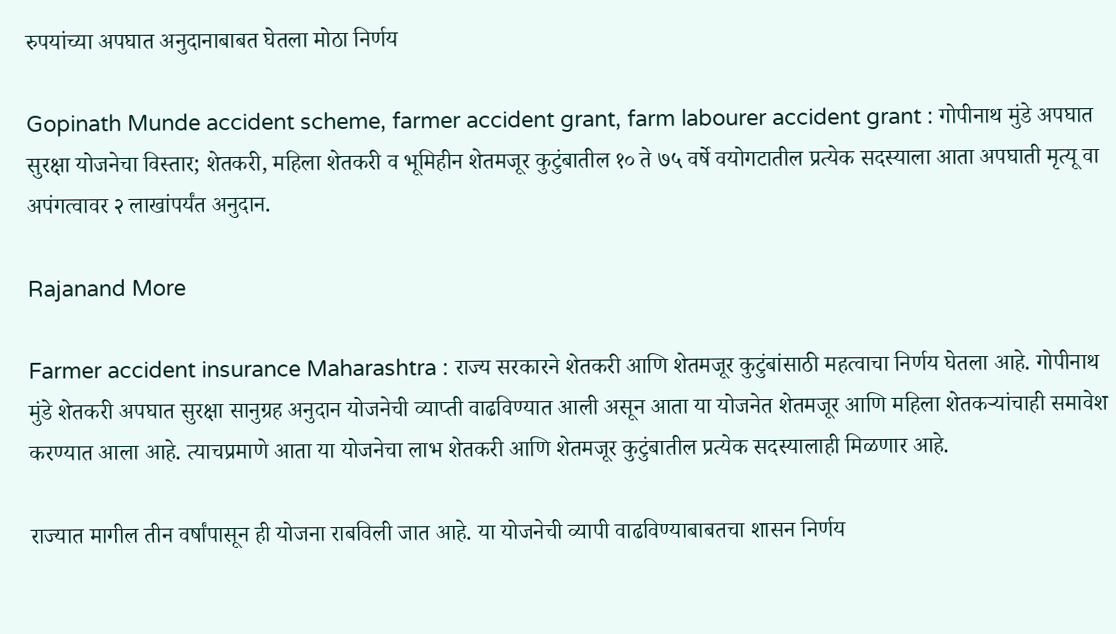रुपयांच्या अपघात अनुदानाबाबत घेतला मोठा निर्णय

Gopinath Munde accident scheme, farmer accident grant, farm labourer accident grant : गोपीनाथ मुंडे अपघात सुरक्षा योजनेचा विस्तार; शेतकरी, महिला शेतकरी व भूमिहीन शेतमजूर कुटुंबातील १० ते ७५ वर्षे वयोगटातील प्रत्येक सदस्याला आता अपघाती मृत्यू वा अपंगत्वावर २ लाखांपर्यंत अनुदान.

Rajanand More

Farmer accident insurance Maharashtra : राज्य सरकारने शेतकरी आणि शेतमजूर कुटुंबांसाठी महत्वाचा निर्णय घेतला आहे. गोपीनाथ मुंडे शेतकरी अपघात सुरक्षा सानुग्रह अनुदान योजनेची व्याप्ती वाढविण्यात आली असून आता या योजनेत शेतमजूर आणि महिला शेतकऱ्यांचाही समावेश करण्यात आला आहे. त्याचप्रमाणे आता या योजनेचा लाभ शेतकरी आणि शेतमजूर कुटुंबातील प्रत्येक सदस्यालाही मिळणार आहे.

राज्यात मागील तीन वर्षांपासून ही योजना राबविली जात आहे. या योजनेची व्यापी वाढविण्याबाबतचा शासन निर्णय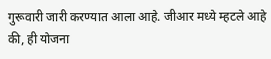गुरूवारी जारी करण्यात आला आहे. जीआर मध्ये म्हटले आहे की, ही योजना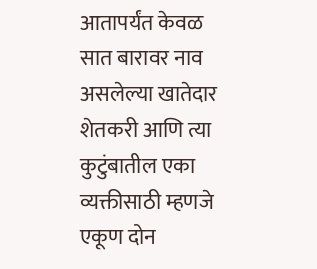आतापर्यंत केवळ सात बारावर नाव असलेल्या खातेदार शेतकरी आणि त्या कुटुंबातील एका व्यक्तीसाठी म्हणजे एकूण दोन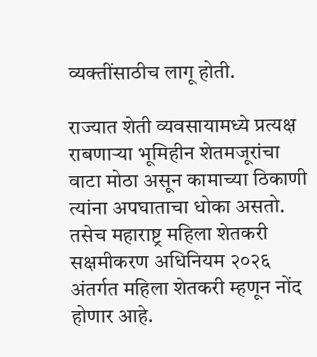व्यक्तींसाठीच लागू होती.

राज्यात शेती व्यवसायामध्ये प्रत्यक्ष राबणाऱ्या भूमिहीन शेतमजूरांचा वाटा मोठा असून कामाच्या ठिकाणी त्यांना अपघाताचा धोका असतो. तसेच महाराष्ट्र महिला शेतकरी सक्षमीकरण अधिनियम २०२६ अंतर्गत महिला शेतकरी म्हणून नोंद होणार आहे.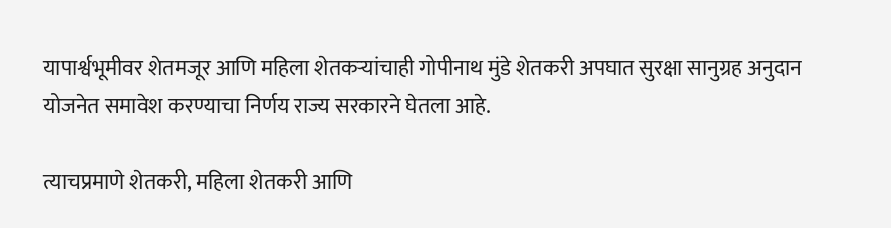यापार्श्वभूमीवर शेतमजूर आणि महिला शेतकऱ्यांचाही गोपीनाथ मुंडे शेतकरी अपघात सुरक्षा सानुग्रह अनुदान योजनेत समावेश करण्याचा निर्णय राज्य सरकारने घेतला आहे.

त्याचप्रमाणे शेतकरी, महिला शेतकरी आणि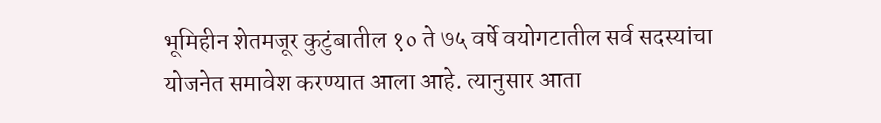भूमिहीन शेतमजूर कुटुंबातील १० ते ७५ वर्षे वयोगटातील सर्व सदस्यांचा योजनेत समावेश करण्यात आला आहे. त्यानुसार आता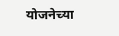योजनेच्या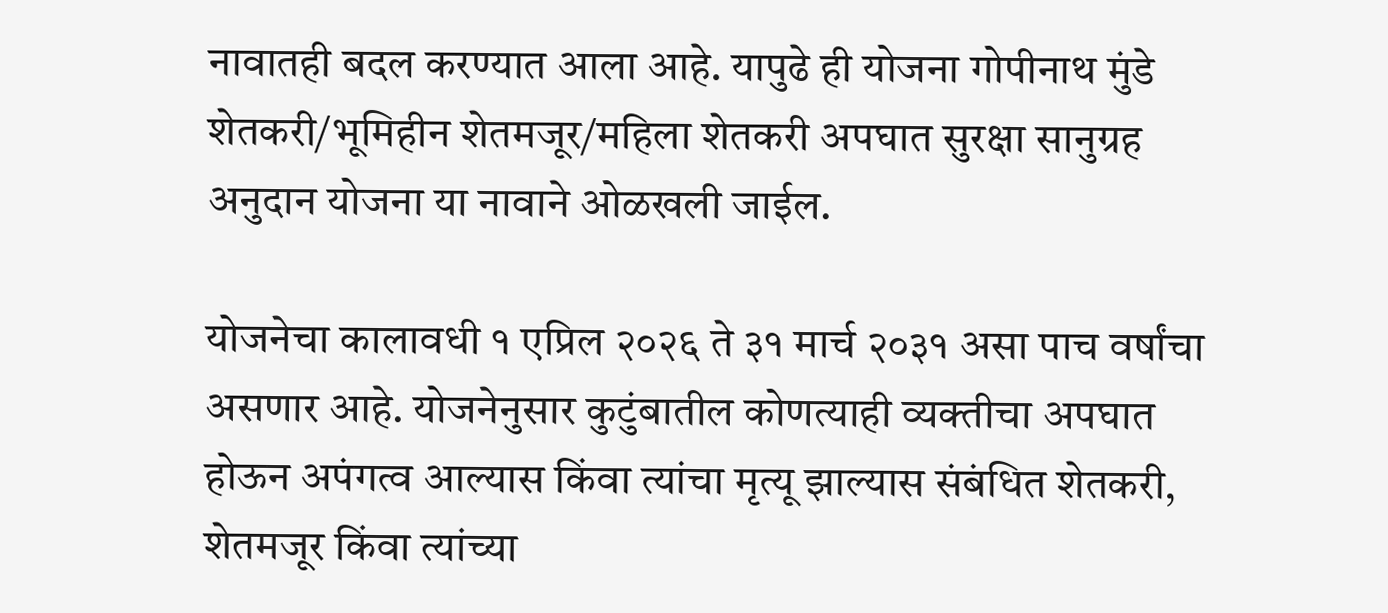नावातही बदल करण्यात आला आहे. यापुढे ही योजना गोपीनाथ मुंडे शेतकरी/भूमिहीन शेतमजूर/महिला शेतकरी अपघात सुरक्षा सानुग्रह अनुदान योजना या नावाने ओळखली जाईल.

योजनेचा कालावधी १ एप्रिल २०२६ ते ३१ मार्च २०३१ असा पाच वर्षांचा असणार आहे. योजनेनुसार कुटुंबातील कोणत्याही व्यक्तीचा अपघात होऊन अपंगत्व आल्यास किंवा त्यांचा मृत्यू झाल्यास संबंधित शेतकरी, शेतमजूर किंवा त्यांच्या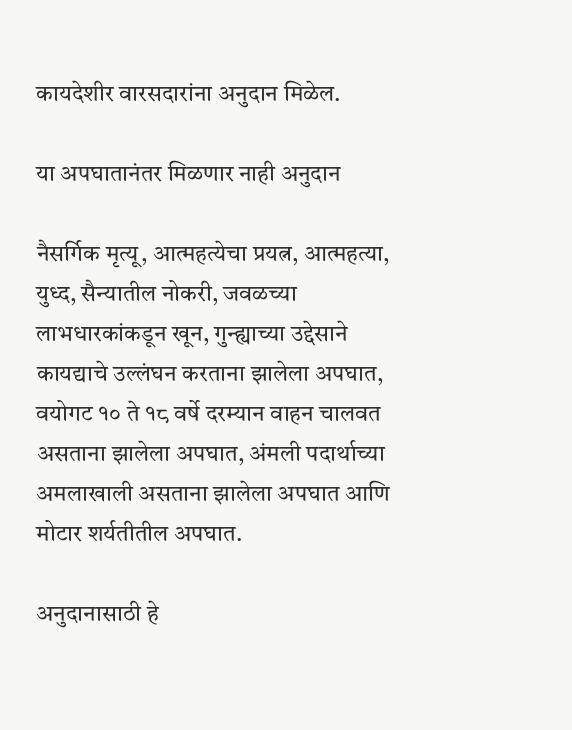कायदेशीर वारसदारांना अनुदान मिळेल.

या अपघातानंतर मिळणार नाही अनुदान

नैसर्गिक मृत्यू, आत्महत्येचा प्रयत्न, आत्महत्या, युध्द, सैन्यातील नोकरी, जवळच्या लाभधारकांकडून खून, गुन्ह्याच्या उद्देसाने कायद्याचे उल्लंघन करताना झालेला अपघात, वयोगट १० ते १८ वर्षे दरम्यान वाहन चालवत असताना झालेला अपघात, अंमली पदार्थाच्या अमलाखाली असताना झालेला अपघात आणि मोटार शर्यतीतील अपघात.

अनुदानासाठी हे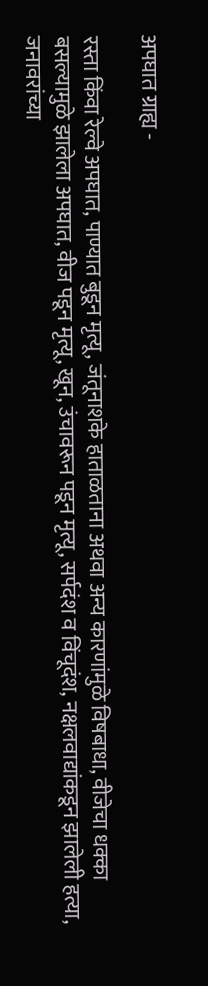अपघात ग्राह्य -

रस्ता किंवा रेल्वे अपघात, पाण्यात बुडून मृत्यू, जंतूनाशके हाताळताना अथवा अन्य कारणांमुळे विषबाधा, वीजेचा धक्का बसल्यामुळे झालेला अपघात, वीज पडून मृत्यू, खून, उंचावरून पडून मृत्यू, सर्पदंश व विंचूदंश, नक्षलवाद्यांकडून झालेली हत्या, जनावरांच्या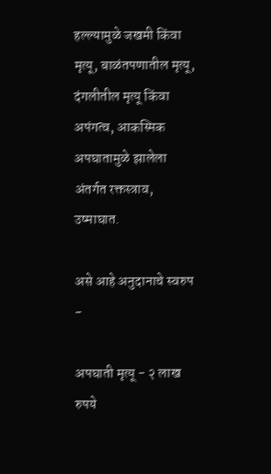हल्ल्यामुळे जखमी किंवा मृत्यू, बाळंतपणातील मृत्यू, दंगलीतील मृत्यू किंवा अपंगत्व, आकस्मिक अपघातामुळे झालेला अंतर्गत रक्तस्त्राव, उष्माघात.

असे आहे अनुदानाचे स्वरुप -

अपघाती मृत्यू - २ लाख रुपये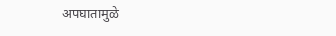अपघातामुळे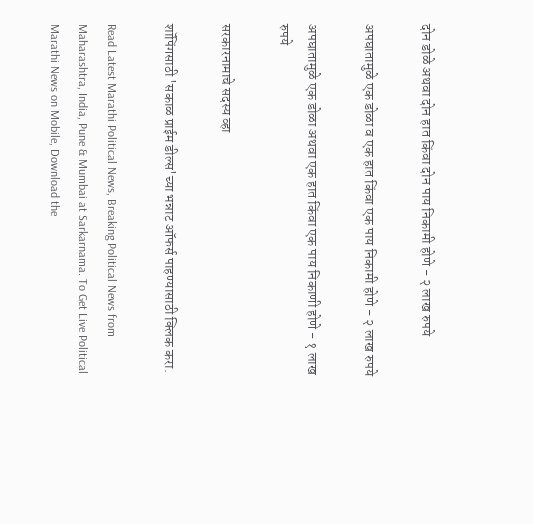दोन डोळे अथवा दोन हात किंवा दोन पाय निकामी होणे - २ लाख रुपये

अपघातामुळे एक डोळा व एक हात किंवा एक पाय निकामी होणे - २ लाख रुपये

अपघातामुळे एक डोळा अथवा एक हात किंवा एक पाय निकाणी होणे - १ लाख रुपये

सरकारनामाचे सदस्य व्हा

शॉपिंगसाठी 'सकाळ प्राईम डील्स'च्या भन्नाट ऑफर्स पाहण्यासाठी क्लिक करा.

Read Latest Marathi Political News, Breaking Political News from Maharashtra, India, Pune & Mumbai at Sarkarnama. To Get Live Political Marathi News on Mobile, Download the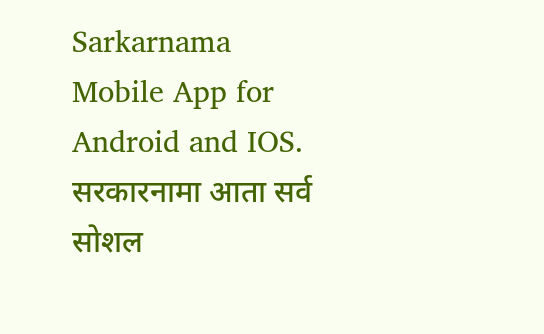Sarkarnama Mobile App for Android and IOS. सरकारनामा आता सर्व सोशल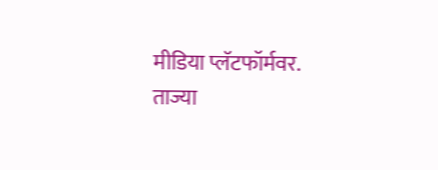मीडिया प्लॅटफॉर्मवर. ताज्या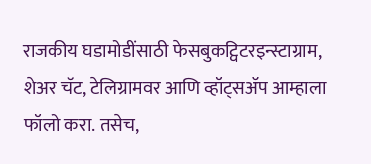राजकीय घडामोडींसाठी फेसबुकट्विटरइन्स्टाग्राम, शेअर चॅट, टेलिग्रामवर आणि व्हॉट्सॲप आम्हाला फॉलो करा. तसेच,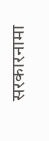सरकारनामा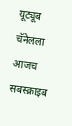यूट्यूब चॅनेलला आजच सबस्क्राइब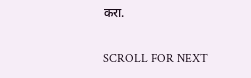करा.

SCROLL FOR NEXT